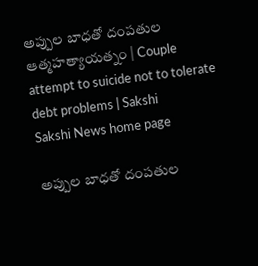అప్పుల బాధతో దంపతుల ఆత్మహత్యాయత్నం | Couple attempt to suicide not to tolerate debt problems | Sakshi
Sakshi News home page

అప్పుల బాధతో దంపతుల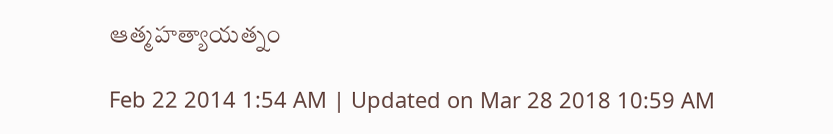ఆత్మహత్యాయత్నం

Feb 22 2014 1:54 AM | Updated on Mar 28 2018 10:59 AM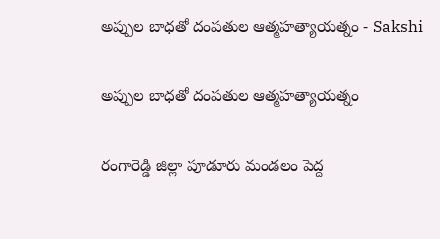అప్పుల బాధతో దంపతుల ఆత్మహత్యాయత్నం - Sakshi

అప్పుల బాధతో దంపతుల ఆత్మహత్యాయత్నం

రంగారెడ్డి జిల్లా పూడూరు మండలం పెద్ద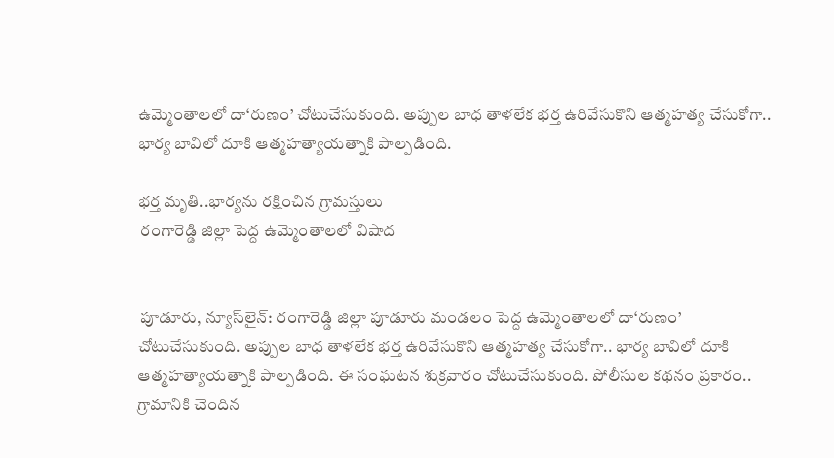ఉమ్మెంతాలలో దా‘రుణం’ చోటుచేసుకుంది. అప్పుల బాధ తాళలేక భర్త ఉరివేసుకొని ఆత్మహత్య చేసుకోగా.. భార్య బావిలో దూకి ఆత్మహత్యాయత్నాకి పాల్పడింది.

భర్త మృతి..భార్యను రక్షించిన గ్రామస్తులు
 రంగారెడ్డి జిల్లా పెద్ద ఉమ్మెంతాలలో విషాద


 పూడూరు, న్యూస్‌లైన్: రంగారెడ్డి జిల్లా పూడూరు మండలం పెద్ద ఉమ్మెంతాలలో దా‘రుణం’ చోటుచేసుకుంది. అప్పుల బాధ తాళలేక భర్త ఉరివేసుకొని ఆత్మహత్య చేసుకోగా.. భార్య బావిలో దూకి ఆత్మహత్యాయత్నాకి పాల్పడింది. ఈ సంఘటన శుక్రవారం చోటుచేసుకుంది. పోలీసుల కథనం ప్రకారం.. గ్రామానికి చెందిన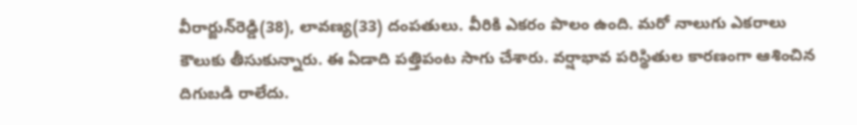వీరార్జున్‌రెడ్డి(38), లావణ్య(33) దంపతులు. వీరికి ఎకరం పొలం ఉంది. మరో నాలుగు ఎకరాలు కౌలుకు తీసుకున్నారు. ఈ ఏడాది పత్తిపంట సాగు చేశారు. వర్షాభావ పరిస్థితుల కారణంగా ఆశించిన దిగుబడి రాలేదు.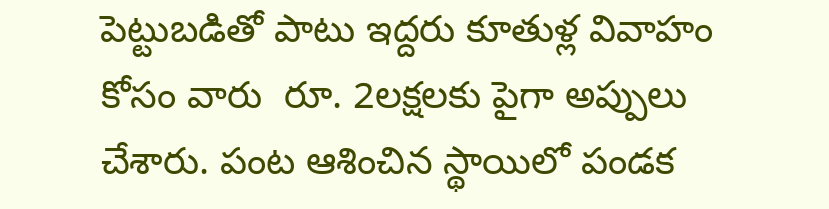పెట్టుబడితో పాటు ఇద్దరు కూతుళ్ల వివాహం కోసం వారు  రూ. 2లక్షలకు పైగా అప్పులు చేశారు. పంట ఆశించిన స్థాయిలో పండక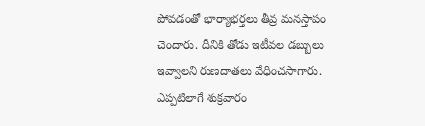పోవడంతో భార్యాభర్తలు తీవ్ర మనస్తాపం చెందారు. దీనికి తోడు ఇటీవల డబ్బులు ఇవ్వాలని రుణదాతలు వేధించసాగారు. ఎప్పటిలాగే శుక్రవారం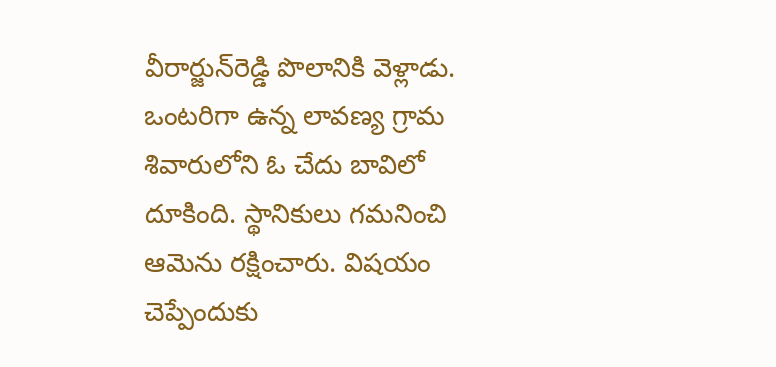వీరార్జున్‌రెడ్డి పొలానికి వెళ్లాడు. ఒంటరిగా ఉన్న లావణ్య గ్రామ శివారులోని ఓ చేదు బావిలో దూకింది. స్థానికులు గమనించి ఆమెను రక్షించారు. విషయం చెప్పేందుకు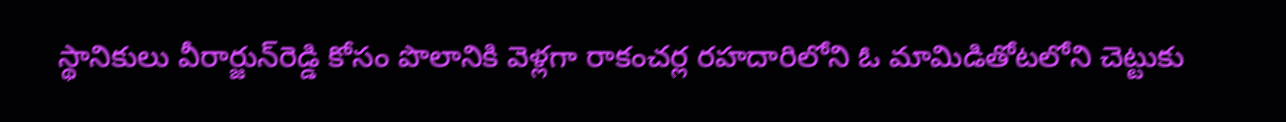స్థానికులు వీరార్జున్‌రెడ్డి కోసం పొలానికి వెళ్లగా రాకంచర్ల రహదారిలోని ఓ మామిడితోటలోని చెట్టుకు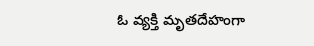ఓ వ్యక్తి మృతదేహంగా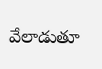వేలాడుతూ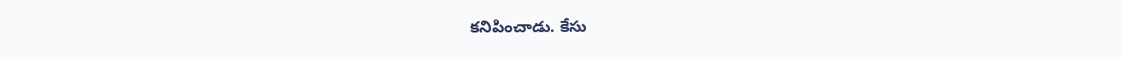కనిపించాడు. కేసు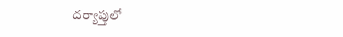దర్యాప్తులో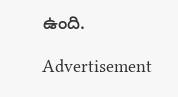ఉంది.

Advertisement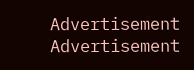Advertisement
Advertisement